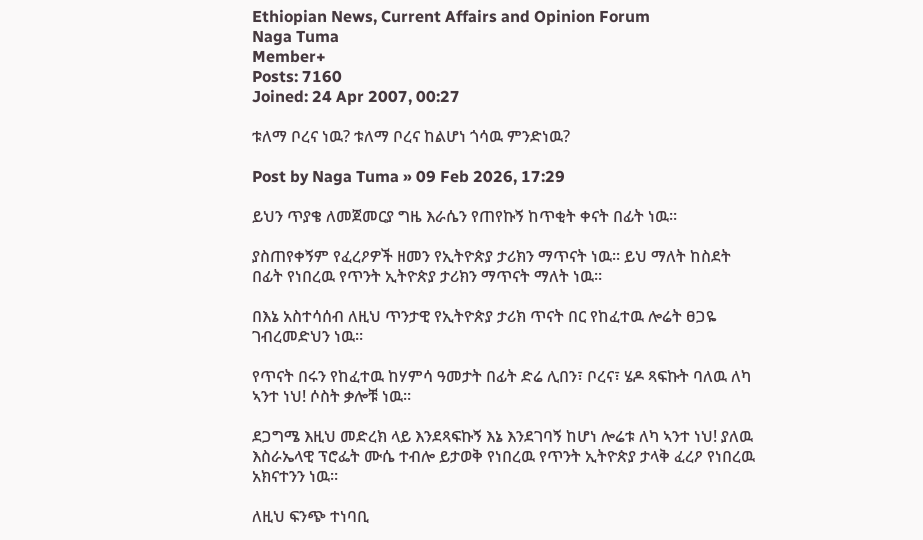Ethiopian News, Current Affairs and Opinion Forum
Naga Tuma
Member+
Posts: 7160
Joined: 24 Apr 2007, 00:27

ቱለማ ቦረና ነዉ? ቱለማ ቦረና ከልሆነ ጎሳዉ ምንድነዉ?

Post by Naga Tuma » 09 Feb 2026, 17:29

ይህን ጥያቄ ለመጀመርያ ግዜ እራሴን የጠየኩኝ ከጥቂት ቀናት በፊት ነዉ።

ያስጠየቀኝም የፈረዖዎች ዘመን የኢትዮጵያ ታሪክን ማጥናት ነዉ። ይህ ማለት ከስደት በፊት የነበረዉ የጥንት ኢትዮጵያ ታሪክን ማጥናት ማለት ነዉ።

በእኔ አስተሳሰብ ለዚህ ጥንታዊ የኢትዮጵያ ታሪክ ጥናት በር የከፈተዉ ሎሬት ፀጋዬ ገብረመድህን ነዉ።

የጥናት በሩን የከፈተዉ ከሃምሳ ዓመታት በፊት ድሬ ሊበን፣ ቦረና፣ ሄዶ ጻፍኩት ባለዉ ለካ ኣንተ ነህ! ሶስት ቃሎቹ ነዉ።

ደጋግሜ እዚህ መድረክ ላይ እንደጻፍኩኝ እኔ እንደገባኝ ከሆነ ሎሬቱ ለካ ኣንተ ነህ! ያለዉ እስራኤላዊ ፕሮፌት ሙሴ ተብሎ ይታወቅ የነበረዉ የጥንት ኢትዮጵያ ታላቅ ፈረዖ የነበረዉ አክናተንን ነዉ።

ለዚህ ፍንጭ ተነባቢ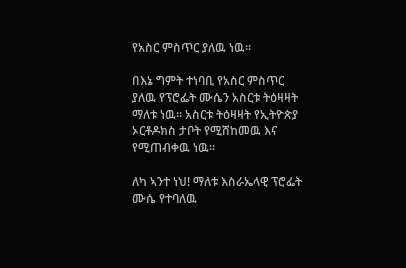የአስር ምስጥር ያለዉ ነዉ።

በእኔ ግምት ተነባቢ የአስር ምስጥር ያለዉ የፕሮፌት ሙሴን አስርቱ ትዕዛዛት ማለቱ ነዉ። አስርቱ ትዕዛዛት የኢትዮጵያ ኦርቶዶክስ ታቦት የሚሸከመዉ እና የሚጠብቀዉ ነዉ።

ለካ ኣንተ ነህ! ማለቱ እስራኤላዊ ፕሮፌት ሙሴ የተባለዉ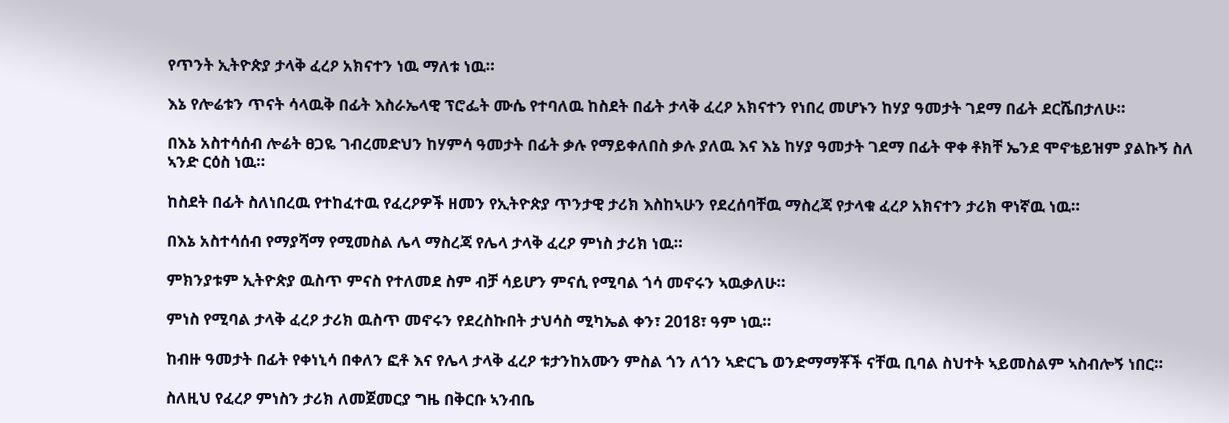የጥንት ኢትዮጵያ ታላቅ ፈረዖ አክናተን ነዉ ማለቱ ነዉ።

እኔ የሎሬቱን ጥናት ሳላዉቅ በፊት እስራኤላዊ ፕሮፌት ሙሴ የተባለዉ ከስደት በፊት ታላቅ ፈረዖ አክናተን የነበረ መሆኑን ከሃያ ዓመታት ገደማ በፊት ደርሼበታለሁ።

በእኔ አስተሳሰብ ሎሬት ፀጋዬ ገብረመድህን ከሃምሳ ዓመታት በፊት ቃሉ የማይቀለበስ ቃሉ ያለዉ እና እኔ ከሃያ ዓመታት ገደማ በፊት ዋቀ ቶክቸ ኤንደ ሞኖቴይዝም ያልኩኝ ስለ ኣንድ ርዕስ ነዉ።

ከስደት በፊት ስለነበረዉ የተከፈተዉ የፈረዖዎች ዘመን የኢትዮጵያ ጥንታዊ ታሪክ እስከኣሁን የደረሰባቸዉ ማስረጃ የታላቁ ፈረዖ አክናተን ታሪክ ዋነኛዉ ነዉ።

በእኔ አስተሳሰብ የማያሻማ የሚመስል ሌላ ማስረጃ የሌላ ታላቅ ፈረዖ ምነስ ታሪክ ነዉ።

ምክንያቱም ኢትዮጵያ ዉስጥ ምናስ የተለመደ ስም ብቻ ሳይሆን ምናሲ የሚባል ጎሳ መኖሩን ኣዉቃለሁ።

ምነስ የሚባል ታላቅ ፈረዖ ታሪክ ዉስጥ መኖሩን የደረስኩበት ታህሳስ ሚካኤል ቀን፣ 2018፣ ዓም ነዉ።

ከብዙ ዓመታት በፊት የቀነኒሳ በቀለን ፎቶ እና የሌላ ታላቅ ፈረዖ ቱታንከአሙን ምስል ጎን ለጎን ኣድርጌ ወንድማማቾች ናቸዉ ቢባል ስህተት ኣይመስልም ኣስብሎኝ ነበር።

ስለዚህ የፈረዖ ምነስን ታሪክ ለመጀመርያ ግዜ በቅርቡ ኣንብቤ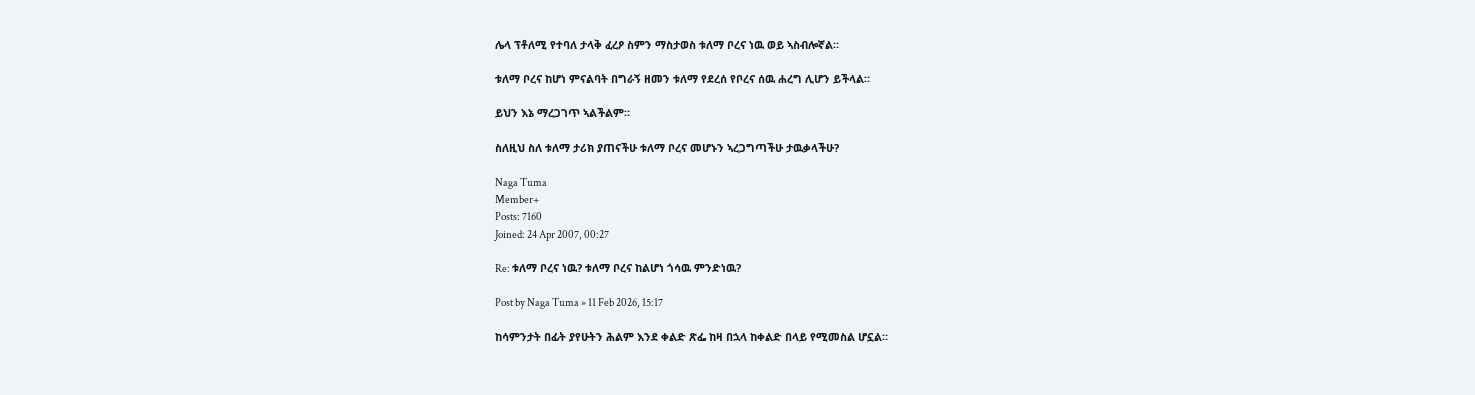ሌላ ፕቶለሚ የተባለ ታላቅ ፈረዖ ስምን ማስታወስ ቱለማ ቦረና ነዉ ወይ ኣስብሎኛል።

ቱለማ ቦረና ከሆነ ምናልባት በግራኝ ዘመን ቱለማ የደረሰ የቦረና ሰዉ ሐረግ ሊሆን ይችላል።

ይህን እኔ ማረጋገጥ ኣልችልም።

ስለዚህ ስለ ቱለማ ታሪክ ያጠናችሁ ቱለማ ቦረና መሆኑን ኣረጋግጣችሁ ታዉቃላችሁ?

Naga Tuma
Member+
Posts: 7160
Joined: 24 Apr 2007, 00:27

Re: ቱለማ ቦረና ነዉ? ቱለማ ቦረና ከልሆነ ጎሳዉ ምንድነዉ?

Post by Naga Tuma » 11 Feb 2026, 15:17

ከሳምንታት በፊት ያየሁትን ሕልም እንደ ቀልድ ጽፌ ከዛ በኋላ ከቀልድ በላይ የሚመስል ሆኗል።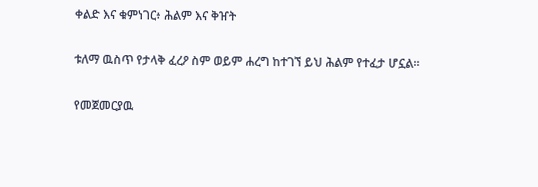ቀልድ እና ቁምነገር፥ ሕልም እና ቅዠት

ቱለማ ዉስጥ የታላቅ ፈረዖ ስም ወይም ሐረግ ከተገኘ ይህ ሕልም የተፈታ ሆኗል።

የመጀመርያዉ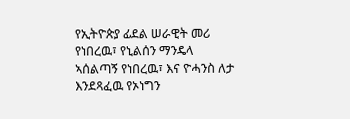የኢትዮጵያ ፊደል ሠራዊት መሪ የነበረዉ፣ የኒልሰን ማንዴላ ኣሰልጣኝ የነበረዉ፣ እና ዮሓንስ ለታ እንደጻፈዉ የኦነግን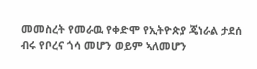መመስረት የመራዉ የቀድሞ የኢትዮጵያ ጄነራል ታደሰ ብሩ የቦረና ጎሳ መሆን ወይም ኣለመሆን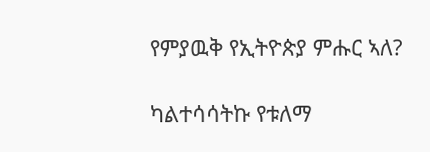የምያዉቅ የኢትዮጵያ ምሑር ኣለ?

ካልተሳሳትኩ የቱለማ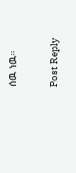ሰዉ ነዉ።

Post Reply